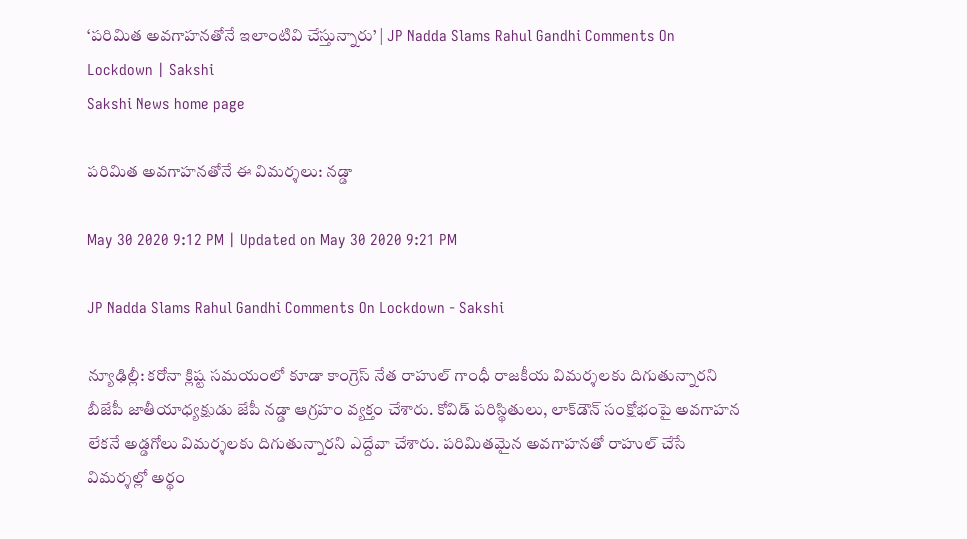‘పరిమిత అవగాహనతోనే ఇలాంటివి చేస్తున్నారు’ | JP Nadda Slams Rahul Gandhi Comments On Lockdown | Sakshi
Sakshi News home page

పరిమిత అవగాహనతోనే ఈ విమర్శలు: నడ్డా

May 30 2020 9:12 PM | Updated on May 30 2020 9:21 PM

JP Nadda Slams Rahul Gandhi Comments On Lockdown - Sakshi

న్యూఢిల్లీ: కరోనా క్లిష్ట సమయంలో కూడా కాంగ్రెస్‌ నేత రాహుల్‌ గాంధీ రాజకీయ విమర్శలకు దిగుతున్నారని బీజేపీ జాతీయాధ్యక్షుడు జేపీ నడ్డా ఆగ్రహం వ్యక్తం చేశారు. కోవిడ్‌ పరిస్థితులు, లాక్‌డౌన్‌ సంక్షోభంపై అవగాహన లేకనే అడ్డగోలు విమర్శలకు దిగుతున్నారని ఎద్దేవా చేశారు. పరిమితమైన అవగాహనతో రాహుల్‌ చేసే విమర్శల్లో అర్థం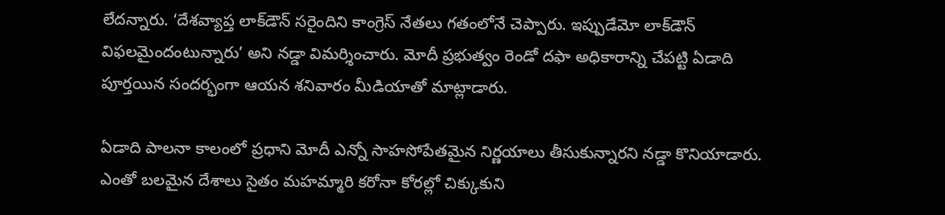లేదన్నారు. ‘దేశవ్యాప్త లాక్‌డౌన్‌ సరైందిని కాంగ్రెస్‌ నేతలు గతంలోనే చెప్పారు. ఇప్పుడేమో లాక్‌డౌన్‌ విఫలమైందంటున్నారు’ అని నడ్డా విమర్శించారు. మోదీ ప్రభుత్వం రెండో దఫా అధికారాన్ని చేపట్టి ఏడాది పూర్తయిన సందర్భంగా ఆయన శనివారం మీడియాతో మాట్లాడారు.

ఏడాది పాలనా కాలంలో ప్రధాని మోదీ ఎన్నో సాహసోపేతమైన నిర్ణయాలు తీసుకున్నారని నడ్డా కొనియాడారు. ఎంతో బలమైన దేశాలు సైతం మహమ్మారి కరోనా కోరల్లో చిక్కుకుని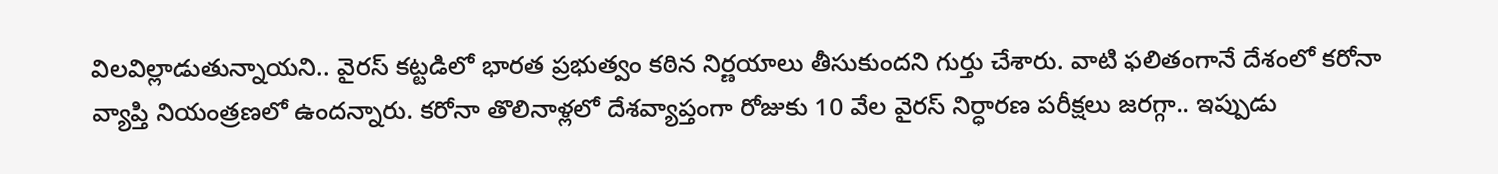విలవిల్లాడుతున్నాయని.. వైరస్‌ కట్టడిలో భారత ప్రభుత్వం కఠిన నిర్ణయాలు తీసుకుందని గుర్తు చేశారు. వాటి ఫలితంగానే దేశంలో కరోనా వ్యాప్తి నియంత్రణలో ఉందన్నారు. కరోనా తొలినాళ్లలో దేశవ్యాప్తంగా రోజుకు 10 వేల వైరస్‌ నిర్ధారణ పరీక్షలు జరగ్గా.. ఇప్పుడు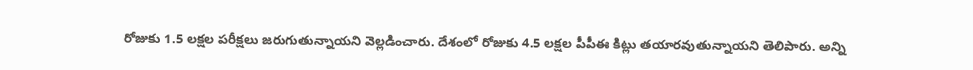రోజుకు 1.5 లక్షల పరీక్షలు జరుగుతున్నాయని వెల్లడించారు. దేశంలో రోజుకు 4.5 లక్షల పీపీఈ కిట్లు తయారవుతున్నాయని తెలిపారు. అన్ని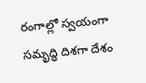రంగాల్లో స్వయంగా సమృద్ధి దిశగా దేశం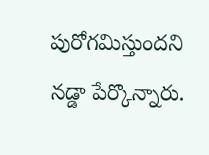పురోగమిస్తుందని నడ్డా పేర్కొన్నారు.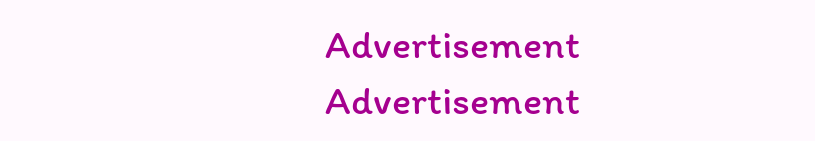Advertisement
Advertisement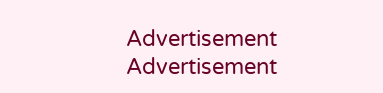Advertisement
Advertisement